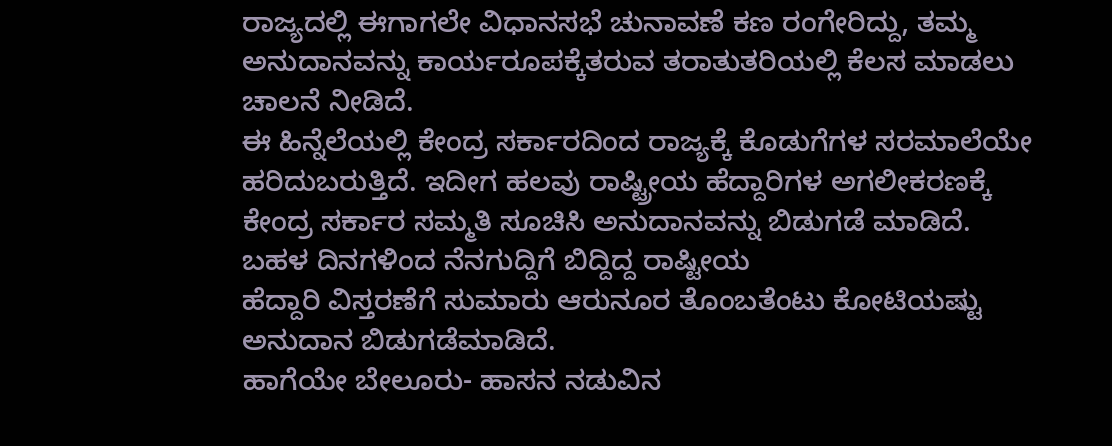ರಾಜ್ಯದಲ್ಲಿ ಈಗಾಗಲೇ ವಿಧಾನಸಭೆ ಚುನಾವಣೆ ಕಣ ರಂಗೇರಿದ್ದು, ತಮ್ಮ ಅನುದಾನವನ್ನು ಕಾರ್ಯರೂಪಕ್ಕೆತರುವ ತರಾತುತರಿಯಲ್ಲಿ ಕೆಲಸ ಮಾಡಲು ಚಾಲನೆ ನೀಡಿದೆ.
ಈ ಹಿನ್ನೆಲೆಯಲ್ಲಿ ಕೇಂದ್ರ ಸರ್ಕಾರದಿಂದ ರಾಜ್ಯಕ್ಕೆ ಕೊಡುಗೆಗಳ ಸರಮಾಲೆಯೇ ಹರಿದುಬರುತ್ತಿದೆ. ಇದೀಗ ಹಲವು ರಾಷ್ಟ್ರೀಯ ಹೆದ್ದಾರಿಗಳ ಅಗಲೀಕರಣಕ್ಕೆ ಕೇಂದ್ರ ಸರ್ಕಾರ ಸಮ್ಮತಿ ಸೂಚಿಸಿ ಅನುದಾನವನ್ನು ಬಿಡುಗಡೆ ಮಾಡಿದೆ.
ಬಹಳ ದಿನಗಳಿಂದ ನೆನಗುದ್ದಿಗೆ ಬಿದ್ದಿದ್ದ ರಾಷ್ಟೀಯ
ಹೆದ್ದಾರಿ ವಿಸ್ತರಣೆಗೆ ಸುಮಾರು ಆರುನೂರ ತೊಂಬತೆಂಟು ಕೋಟಿಯಷ್ಟು ಅನುದಾನ ಬಿಡುಗಡೆಮಾಡಿದೆ.
ಹಾಗೆಯೇ ಬೇಲೂರು- ಹಾಸನ ನಡುವಿನ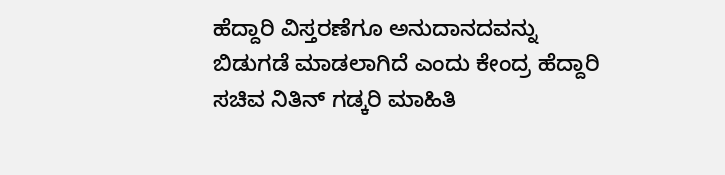ಹೆದ್ದಾರಿ ವಿಸ್ತರಣೆಗೂ ಅನುದಾನದವನ್ನು ಬಿಡುಗಡೆ ಮಾಡಲಾಗಿದೆ ಎಂದು ಕೇಂದ್ರ ಹೆದ್ದಾರಿ ಸಚಿವ ನಿತಿನ್ ಗಡ್ಕರಿ ಮಾಹಿತಿ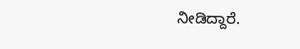ನೀಡಿದ್ದಾರೆ.